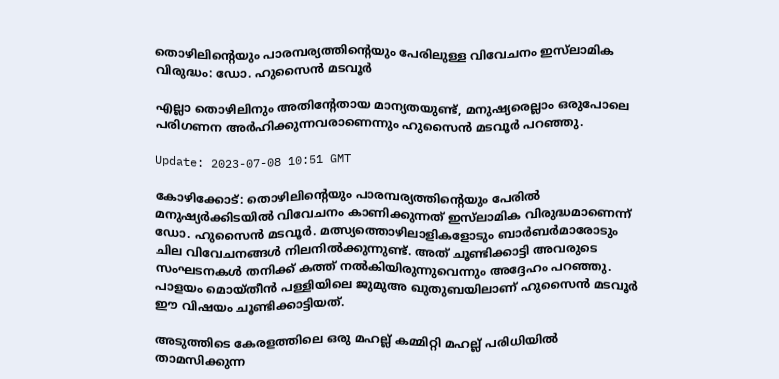തൊഴിലിന്റെയും പാരമ്പര്യത്തിന്റെയും പേരിലുള്ള വിവേചനം ഇസ്‌ലാമിക വിരുദ്ധം: ഡോ. ഹുസൈൻ മടവൂർ

എല്ലാ തൊഴിലിനും അതിന്റേതായ മാന്യതയുണ്ട്, മനുഷ്യരെല്ലാം ഒരുപോലെ പരിഗണന അർഹിക്കുന്നവരാണെന്നും ഹുസൈൻ മടവൂർ പറഞ്ഞു.

Update: 2023-07-08 10:51 GMT

കോഴിക്കോട്: തൊഴിലിന്റെയും പാരമ്പര്യത്തിന്റെയും പേരിൽ മനുഷ്യർക്കിടയിൽ വിവേചനം കാണിക്കുന്നത് ഇസ്‌ലാമിക വിരുദ്ധമാണെന്ന് ഡോ. ഹുസൈൻ മടവൂർ. മത്സ്യത്തൊഴിലാളികളോടും ബാർബർമാരോടും ചില വിവേചനങ്ങൾ നിലനിൽക്കുന്നുണ്ട്. അത് ചൂണ്ടിക്കാട്ടി അവരുടെ സംഘടനകൾ തനിക്ക് കത്ത് നൽകിയിരുന്നുവെന്നും അദ്ദേഹം പറഞ്ഞു. പാളയം മൊയ്തീൻ പള്ളിയിലെ ജുമുഅ ഖുതുബയിലാണ് ഹുസൈൻ മടവൂർ ഈ വിഷയം ചൂണ്ടിക്കാട്ടിയത്.

അടുത്തിടെ കേരളത്തിലെ ഒരു മഹല്ല് കമ്മിറ്റി മഹല്ല് പരിധിയിൽ താമസിക്കുന്ന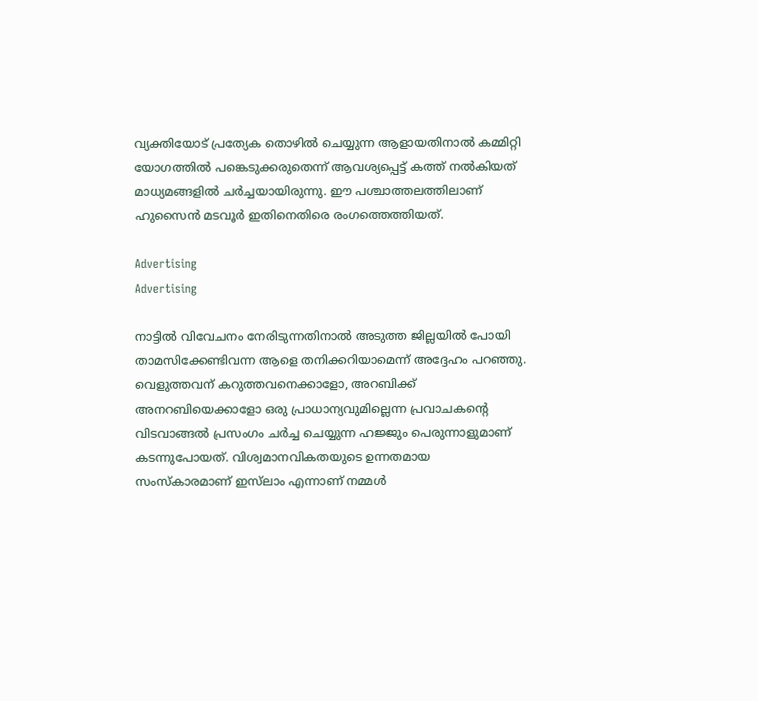വ്യക്തിയോട് പ്രത്യേക തൊഴിൽ ചെയ്യുന്ന ആളായതിനാൽ കമ്മിറ്റി യോഗത്തിൽ പങ്കെടുക്കരുതെന്ന് ആവശ്യപ്പെട്ട് കത്ത് നൽകിയത് മാധ്യമങ്ങളിൽ ചർച്ചയായിരുന്നു. ഈ പശ്ചാത്തലത്തിലാണ് ഹുസൈൻ മടവൂർ ഇതിനെതിരെ രംഗത്തെത്തിയത്.

Advertising
Advertising

നാട്ടിൽ വിവേചനം നേരിടുന്നതിനാൽ അടുത്ത ജില്ലയിൽ പോയി താമസിക്കേണ്ടിവന്ന ആളെ തനിക്കറിയാമെന്ന് അദ്ദേഹം പറഞ്ഞു. വെളുത്തവന് കറുത്തവനെക്കാളോ, അറബിക്ക് അനറബിയെക്കാളോ ഒരു പ്രാധാന്യവുമില്ലെന്ന പ്രവാചകന്റെ വിടവാങ്ങൽ പ്രസംഗം ചർച്ച ചെയ്യുന്ന ഹജ്ജും പെരുന്നാളുമാണ് കടന്നുപോയത്. വിശ്വമാനവികതയുടെ ഉന്നതമായ സംസ്‌കാരമാണ് ഇസ്‌ലാം എന്നാണ് നമ്മൾ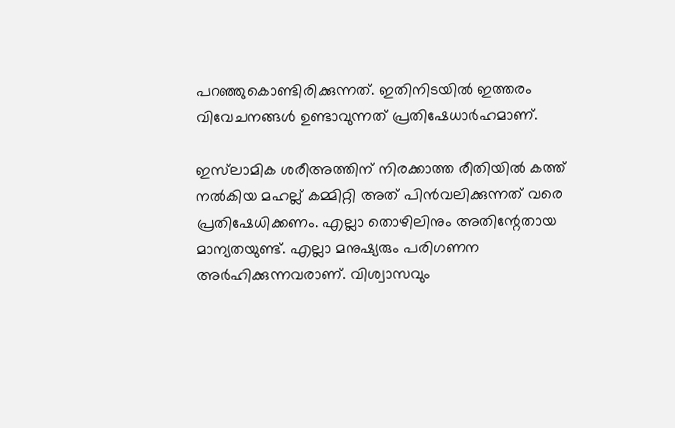പറഞ്ഞുകൊണ്ടിരിക്കുന്നത്. ഇതിനിടയിൽ ഇത്തരം വിവേചനങ്ങൾ ഉണ്ടാവുന്നത് പ്രതിഷേധാർഹമാണ്.

ഇസ്‌ലാമിക ശരീഅത്തിന് നിരക്കാത്ത രീതിയിൽ കത്ത് നൽകിയ മഹല്ല് കമ്മിറ്റി അത് പിൻവലിക്കുന്നത് വരെ പ്രതിഷേധിക്കണം. എല്ലാ തൊഴിലിനും അതിന്റേതായ മാന്യതയുണ്ട്. എല്ലാ മനുഷ്യരും പരിഗണന അർഹിക്കുന്നവരാണ്. വിശ്വാസവും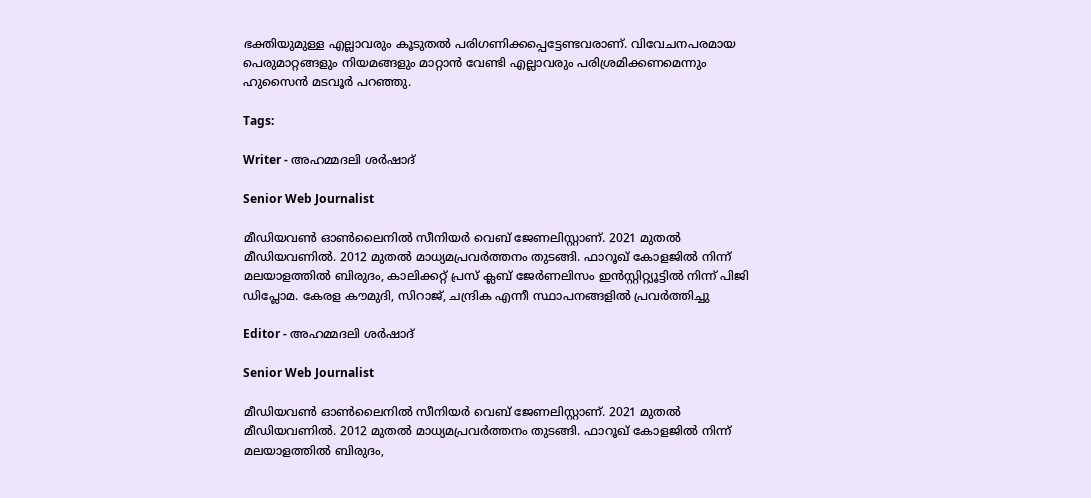ഭക്തിയുമുള്ള എല്ലാവരും കൂടുതൽ പരിഗണിക്കപ്പെട്ടേണ്ടവരാണ്. വിവേചനപരമായ പെരുമാറ്റങ്ങളും നിയമങ്ങളും മാറ്റാൻ വേണ്ടി എല്ലാവരും പരിശ്രമിക്കണമെന്നും ഹുസൈൻ മടവൂർ പറഞ്ഞു.

Tags:

Writer - അഹമ്മദലി ശര്‍ഷാദ്

Senior Web Journalist

മീഡിയവൺ ഓൺലൈനിൽ സീനിയർ വെബ് ജേണലിസ്റ്റാണ്. 2021 മുതൽ മീഡിയവണിൽ. 2012 മുതൽ മാധ്യമപ്രവർത്തനം തുടങ്ങി. ഫാറൂഖ് കോളജിൽ നിന്ന് മലയാളത്തിൽ ബിരുദം, കാലിക്കറ്റ് പ്രസ് ക്ലബ് ജേർണലിസം ഇൻസ്റ്റിറ്റ്യൂട്ടിൽ നിന്ന് പിജി ഡിപ്ലോമ. കേരള കൗമുദി, സിറാജ്, ചന്ദ്രിക എന്നീ സ്ഥാപനങ്ങളിൽ പ്രവർത്തിച്ചു

Editor - അഹമ്മദലി ശര്‍ഷാദ്

Senior Web Journalist

മീഡിയവൺ ഓൺലൈനിൽ സീനിയർ വെബ് ജേണലിസ്റ്റാണ്. 2021 മുതൽ മീഡിയവണിൽ. 2012 മുതൽ മാധ്യമപ്രവർത്തനം തുടങ്ങി. ഫാറൂഖ് കോളജിൽ നിന്ന് മലയാളത്തിൽ ബിരുദം,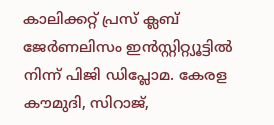കാലിക്കറ്റ് പ്രസ് ക്ലബ് ജേർണലിസം ഇൻസ്റ്റിറ്റ്യൂട്ടിൽ നിന്ന് പിജി ഡിപ്ലോമ. കേരള കൗമുദി, സിറാജ്,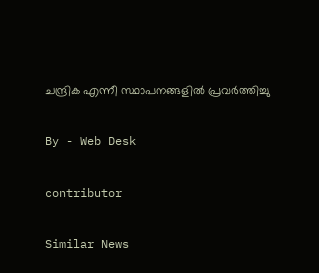ചന്ദ്രിക എന്നീ സ്ഥാപനങ്ങളിൽ പ്രവർത്തിച്ചു

By - Web Desk

contributor

Similar News